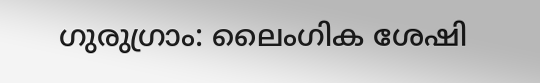ഗുരുഗ്രാം: ലൈംഗിക ശേഷി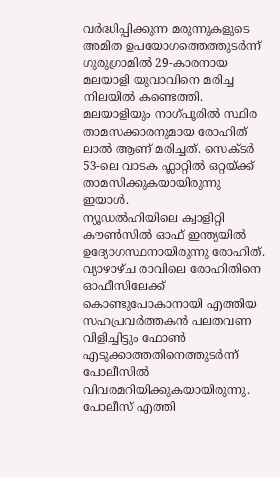വർദ്ധിപ്പിക്കുന്ന മരുന്നുകളുടെ അമിത ഉപയോഗത്തെത്തുടർന്ന് ഗുരുഗ്രാമിൽ 29-കാരനായ മലയാളി യുവാവിനെ മരിച്ച നിലയിൽ കണ്ടെത്തി. മലയാളിയും നാഗ്പൂരിൽ സ്ഥിര താമസക്കാരനുമായ രോഹിത് ലാൽ ആണ് മരിച്ചത്. സെക്ടർ 53-ലെ വാടക ഫ്ലാറ്റിൽ ഒറ്റയ്ക്ക് താമസിക്കുകയായിരുന്നു ഇയാൾ.
ന്യൂഡൽഹിയിലെ ക്വാളിറ്റി കൗൺസിൽ ഓഫ് ഇന്ത്യയിൽ ഉദ്യോഗസ്ഥനായിരുന്നു രോഹിത്. വ്യാഴാഴ്ച രാവിലെ രോഹിതിനെ ഓഫീസിലേക്ക് കൊണ്ടുപോകാനായി എത്തിയ സഹപ്രവർത്തകൻ പലതവണ വിളിച്ചിട്ടും ഫോൺ എടുക്കാത്തതിനെത്തുടർന്ന് പോലീസിൽ വിവരമറിയിക്കുകയായിരുന്നു. പോലീസ് എത്തി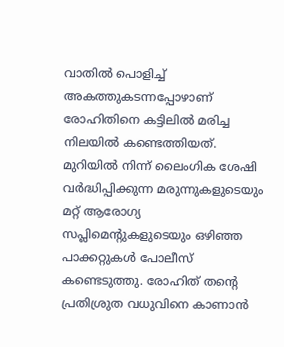വാതിൽ പൊളിച്ച് അകത്തുകടന്നപ്പോഴാണ് രോഹിതിനെ കട്ടിലിൽ മരിച്ച നിലയിൽ കണ്ടെത്തിയത്.
മുറിയിൽ നിന്ന് ലൈംഗിക ശേഷി വർദ്ധിപ്പിക്കുന്ന മരുന്നുകളുടെയും മറ്റ് ആരോഗ്യ സപ്ലിമെന്റുകളുടെയും ഒഴിഞ്ഞ പാക്കറ്റുകൾ പോലീസ് കണ്ടെടുത്തു. രോഹിത് തന്റെ പ്രതിശ്രുത വധുവിനെ കാണാൻ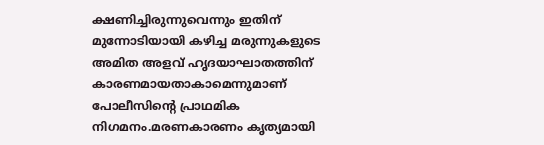ക്ഷണിച്ചിരുന്നുവെന്നും ഇതിന് മുന്നോടിയായി കഴിച്ച മരുന്നുകളുടെ അമിത അളവ് ഹൃദയാഘാതത്തിന് കാരണമായതാകാമെന്നുമാണ് പോലീസിന്റെ പ്രാഥമിക നിഗമനം.മരണകാരണം കൃത്യമായി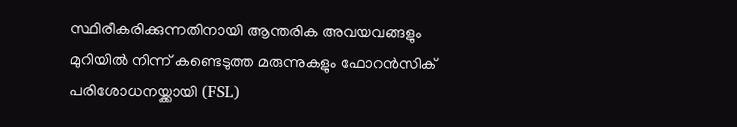സ്ഥിരീകരിക്കുന്നതിനായി ആന്തരിക അവയവങ്ങളും മുറിയിൽ നിന്ന് കണ്ടെടുത്ത മരുന്നുകളും ഫോറൻസിക് പരിശോധനയ്ക്കായി (FSL)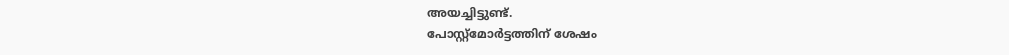അയച്ചിട്ടുണ്ട്.
പോസ്റ്റ്മോർട്ടത്തിന് ശേഷം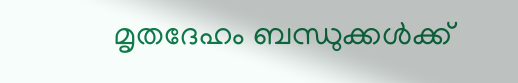മൃതദേഹം ബന്ധുക്കൾക്ക്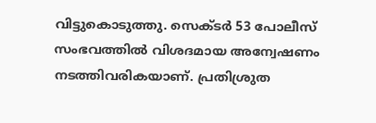വിട്ടുകൊടുത്തു. സെക്ടർ 53 പോലീസ് സംഭവത്തിൽ വിശദമായ അന്വേഷണം നടത്തിവരികയാണ്. പ്രതിശ്രുത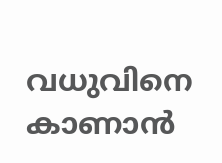വധുവിനെ കാണാൻ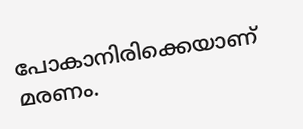പോകാനിരിക്കെയാണ് മരണം.